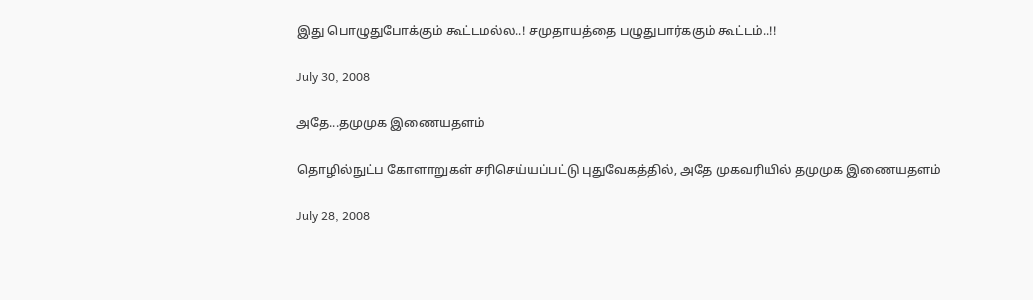இது பொழுதுபோக்கும் கூட்டமல்ல..! சமுதாயத்தை பழுதுபார்ககும் கூட்டம்..!!

July 30, 2008

அதே...தமுமுக இணையதளம்

தொழில்நுட்ப கோளாறுகள் சரிசெய்யப்பட்டு புதுவேகத்தில், அதே முகவரியில் தமுமுக இணையதளம்

July 28, 2008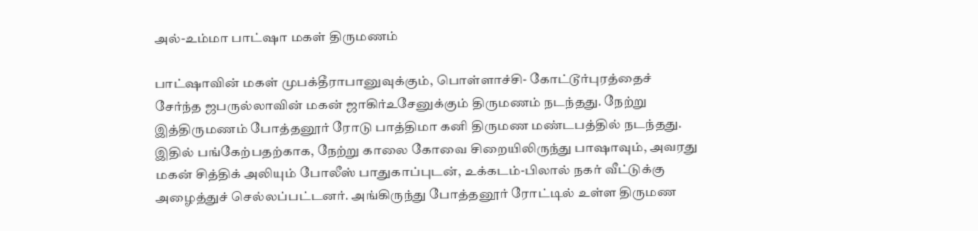அல்-உம்மா பாட்ஷா மகள் திருமணம்

பாட்ஷாவின் மகள் முபக்தீராபானுவுக்கும், பொள்ளாச்சி- கோட்டூர்புரத்தைச் சேர்ந்த ஜபருல்லாவின் மகன் ஜாகிர்உசேனுக்கும் திருமணம் நடந்தது. நேற்று இத்திருமணம் போத்தனூர் ரோடு பாத்திமா கனி திருமண மண்டபத்தில் நடந்தது. இதில் பங்கேற்பதற்காக, நேற்று காலை கோவை சிறையிலிருந்து பாஷாவும், அவரது மகன் சித்திக் அலியும் போலீஸ் பாதுகாப்புடன், உக்கடம்-பிலால் நகர் வீட்டுக்கு அழைத்துச் செல்லப்பட்டனர். அங்கிருந்து போத்தனூர் ரோட்டில் உள்ள திருமண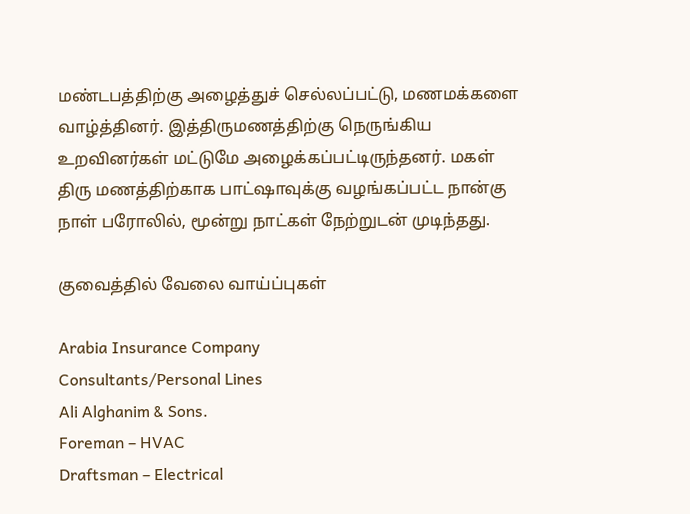மண்டபத்திற்கு அழைத்துச் செல்லப்பட்டு, மணமக்களை வாழ்த்தினர். இத்திருமணத்திற்கு நெருங்கிய உறவினர்கள் மட்டுமே அழைக்கப்பட்டிருந்தனர். மகள் திரு மணத்திற்காக பாட்ஷாவுக்கு வழங்கப்பட்ட நான்கு நாள் பரோலில், மூன்று நாட்கள் நேற்றுடன் முடிந்தது.

குவைத்தில் வேலை வாய்ப்புகள்

Arabia Insurance Company
Consultants/Personal Lines
Ali Alghanim & Sons.
Foreman – HVAC
Draftsman – Electrical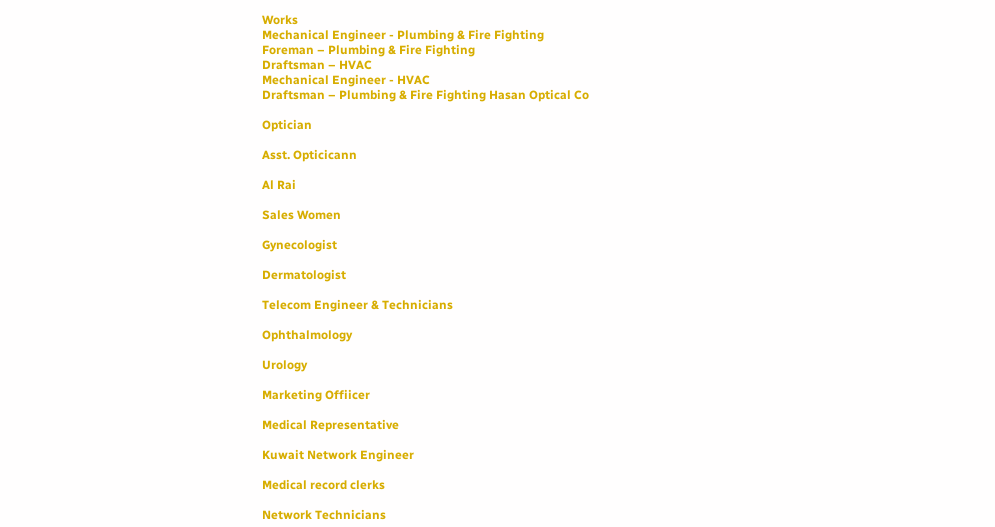Works
Mechanical Engineer - Plumbing & Fire Fighting
Foreman – Plumbing & Fire Fighting
Draftsman – HVAC
Mechanical Engineer - HVAC
Draftsman – Plumbing & Fire Fighting Hasan Optical Co

Optician

Asst. Opticicann

Al Rai

Sales Women

Gynecologist

Dermatologist

Telecom Engineer & Technicians

Ophthalmology

Urology

Marketing Offiicer

Medical Representative

Kuwait Network Engineer

Medical record clerks

Network Technicians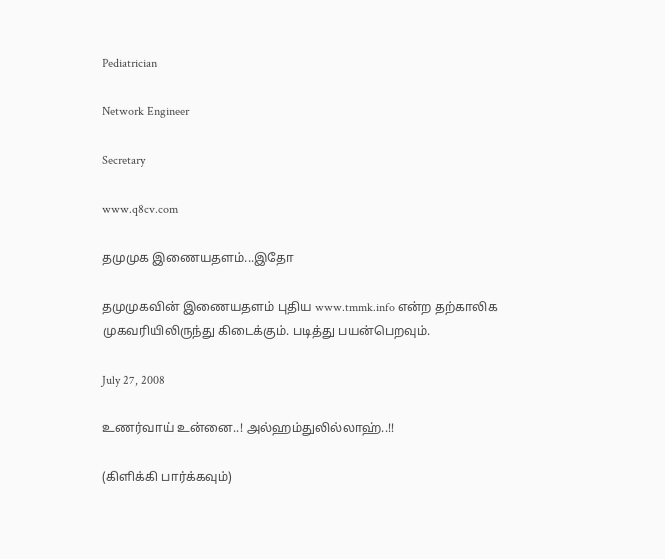Pediatrician

Network Engineer

Secretary

www.q8cv.com

தமுமுக இணையதளம்...இதோ

தமுமுகவின் இணையதளம் புதிய www.tmmk.info என்ற தற்காலிக முகவரியிலிருந்து கிடைக்கும். படித்து பயன்பெறவும்.

July 27, 2008

உணர்வாய் உன்னை..! அல்ஹம்துலில்லாஹ்..!!

(கிளிக்கி பார்க்கவும்)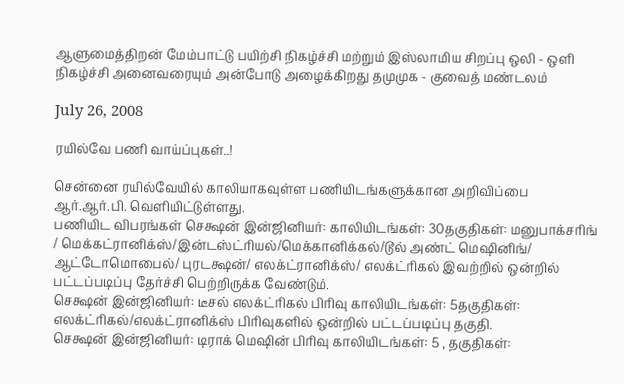ஆளுமைத்திறன் மேம்பாட்டு பயிற்சி நிகழ்ச்சி மற்றும் இஸ்லாமிய சிறப்பு ஒலி - ஒளி நிகழ்ச்சி அனைவரையும் அன்போடு அழைக்கிறது தமுமுக - குவைத் மண்டலம்

July 26, 2008

ரயில்வே பணி வாய்ப்புகள்..!

சென்னை ரயில்வேயில் காலியாகவுள்ள பணியிடங்களுக்கான அறிவிப்பை ஆர்.ஆர்.பி. வெளியிட்டுள்ளது.
பணியிட விபரங்கள் செக்ஷன் இன்ஜினியர்: காலியிடங்கள்: 30தகுதிகள்: மனுபாக்சரிங் / மெக்கட்ரானிக்ஸ்/இன்டஸ்ட்ரியல்/மெக்கானிக்கல்/டூல் அண்ட் மெஷினிங்/ ஆட்டோமொபைல்/ புரடக்ஷன்/ எலக்ட்ரானிக்ஸ்/ எலக்ட்ரிகல் இவற்றில் ஒன்றில் பட்டப்படிப்பு தேர்ச்சி பெற்றிருக்க வேண்டும்.
செக்ஷன் இன்ஜினியர்: டீசல் எலக்ட்ரிகல் பிரிவு காலியிடங்கள்: 5தகுதிகள்: எலக்ட்ரிகல்/எலக்ட்ரானிக்ஸ் பிரிவுகளில் ஒன்றில் பட்டப்படிப்பு தகுதி.
செக்ஷன் இன்ஜினியர்: டிராக் மெஷின் பிரிவு காலியிடங்கள்: 5 , தகுதிகள்: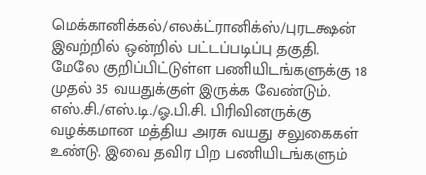மெக்கானிக்கல்/எலக்ட்ரானிக்ஸ்/புரடக்ஷன் இவற்றில் ஒன்றில் பட்டப்படிப்பு தகுதி.
மேலே குறிப்பிட்டுள்ள பணியிடங்களுக்கு 18 முதல் 35 வயதுக்குள் இருக்க வேண்டும். எஸ்.சி./எஸ்.டி./ஓ.பி.சி. பிரிவினருக்கு வழக்கமான மத்திய அரசு வயது சலுகைகள் உண்டு. இவை தவிர பிற பணியிடங்களும்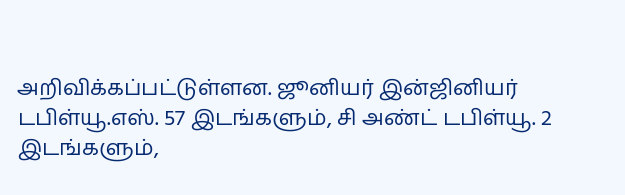அறிவிக்கப்பட்டுள்ளன. ஜூனியர் இன்ஜினியர் டபிள்யூ.எஸ். 57 இடங்களும், சி அண்ட் டபிள்யூ. 2 இடங்களும்,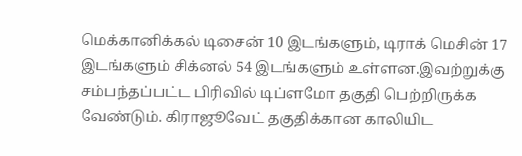மெக்கானிக்கல் டிசைன் 10 இடங்களும், டிராக் மெசின் 17 இடங்களும் சிக்னல் 54 இடங்களும் உள்ளன.இவற்றுக்கு சம்பந்தப்பட்ட பிரிவில் டிப்ளமோ தகுதி பெற்றிருக்க வேண்டும். கிராஜூவேட் தகுதிக்கான காலியிட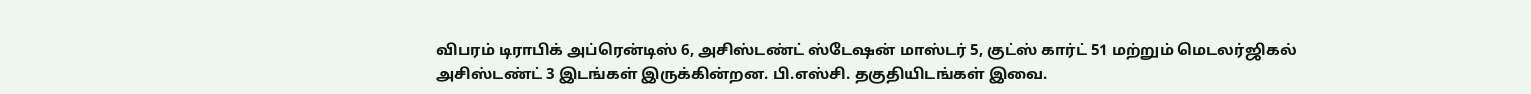விபரம் டிராபிக் அப்ரென்டிஸ் 6, அசிஸ்டண்ட் ஸ்டேஷன் மாஸ்டர் 5, குட்ஸ் கார்ட் 51 மற்றும் மெடலர்ஜிகல் அசிஸ்டண்ட் 3 இடங்கள் இருக்கின்றன. பி.எஸ்சி. தகுதியிடங்கள் இவை.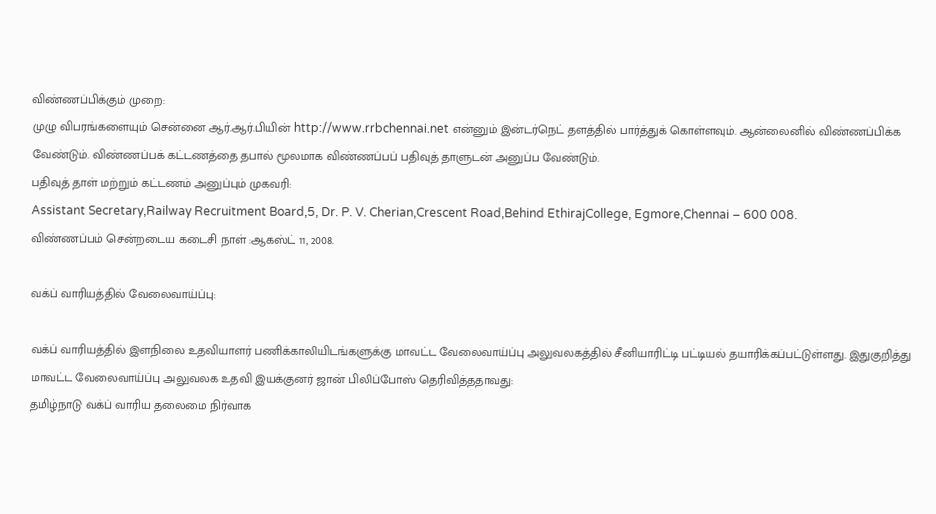விண்ணப்பிக்கும் முறை:
முழு விபரங்களையும் சென்னை ஆர்.ஆர்.பியின் http://www.rrbchennai.net என்னும் இன்டர்நெட் தளத்தில் பார்த்துக் கொள்ளவும். ஆன்லைனில் விண்ணப்பிக்க வேண்டும். விண்ணப்பக் கட்டணத்தை தபால் மூலமாக விண்ணப்பப் பதிவுத் தாளுடன் அனுப்ப வேண்டும்.
பதிவுத் தாள் மற்றும் கட்டணம் அனுப்பும் முகவரி:
Assistant Secretary,Railway Recruitment Board,5, Dr. P. V. Cherian,Crescent Road,Behind EthirajCollege, Egmore,Chennai – 600 008.
விண்ணப்பம் சென்றடைய கடைசி நாள் :ஆகஸ்ட் 11, 2008.

வக்ப் வாரியத்தில் வேலைவாய்ப்பு:

வக்ப் வாரியத்தில் இளநிலை உதவியாளர் பணிக்காலியிடங்களுக்கு மாவட்ட வேலைவாய்ப்பு அலுவலகத்தில் சீனியாரிட்டி பட்டியல் தயாரிக்கப்பட்டுள்ளது. இதுகுறித்து மாவட்ட வேலைவாய்ப்பு அலுவலக உதவி இயக்குனர் ஜான் பிலிப்போஸ் தெரிவித்ததாவது:
தமிழ்நாடு வக்ப் வாரிய தலைமை நிர்வாக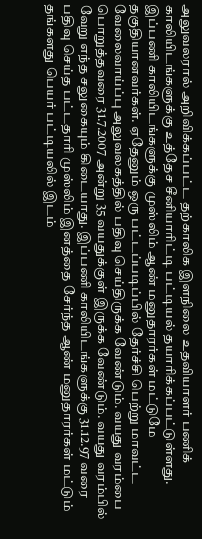அலுவலரால் அறிவிக்கப்பட்ட தற்காலிக இளநிலை உதவியாளர் பணிக் காலியிடங்களுக்கு உத்தேச சீனியாரிட்டி பட்டியல் தயாரிக்கப்பட்டுள்ளது. இப்பணி காலியிடங்களுக்கு முஸ்லிம் ஆண் மனுதாரர்கள் மட்டுமே தகுதியானவர்கள். ஏதேனும் ஒரு பட்டப்படிப்பில் தேர்ச்சி பெற்று மாவட்ட வேலைவாய்ப்பு அலுவலகத்தில் பதிவு செய்திருக்க வேண்டும். வயது வரம்பை பொறுத்தவரை 31.7.2007 அன்று 35 வயதுக்குள் இருக்க வேண்டும். வயது வரம்பில் வேறு எந்த சலுகையும் கிடையாது. இப்பணி காலியிடங்களுக்கு 31.12.97 வரை பதிவு செய்த பட்டதாரி முஸ்லிம் இனத்தை சேர்ந்த ஆண் மனுதாரர்கள் மட்டும் தங்களது பெயர் பட்டியலில் இடம்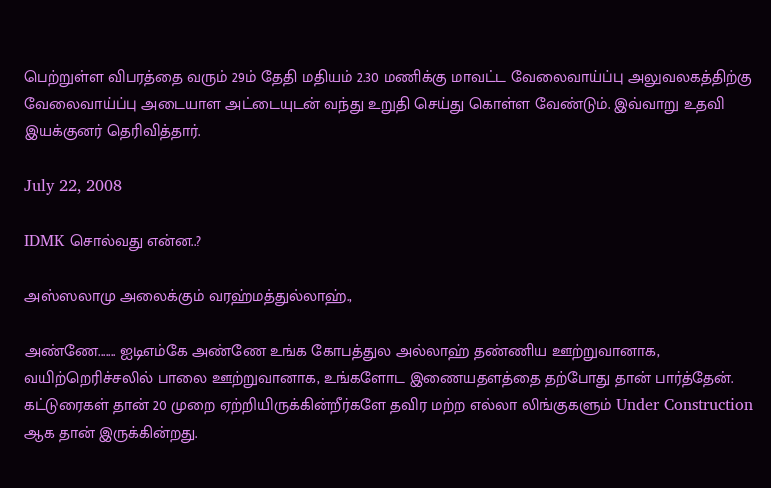பெற்றுள்ள விபரத்தை வரும் 29ம் தேதி மதியம் 2.30 மணிக்கு மாவட்ட வேலைவாய்ப்பு அலுவலகத்திற்கு வேலைவாய்ப்பு அடையாள அட்டையுடன் வந்து உறுதி செய்து கொள்ள வேண்டும். இவ்வாறு உதவி இயக்குனர் தெரிவித்தார்.

July 22, 2008

IDMK சொல்வது என்ன..?

அஸ்ஸலாமு அலைக்கும் வரஹ்மத்துல்லாஹ்.,

அண்ணே....... ஐடிஎம்கே அண்ணே உங்க கோபத்துல அல்லாஹ் தண்ணிய ஊற்றுவானாக, வயிற்றெரிச்சலில் பாலை ஊற்றுவானாக, உங்களோட இணையதளத்தை தற்போது தான் பார்த்தேன். கட்டுரைகள் தான் 20 முறை ஏற்றியிருக்கின்றீர்களே தவிர மற்ற எல்லா லிங்குகளும் Under Construction ஆக தான் இருக்கின்றது.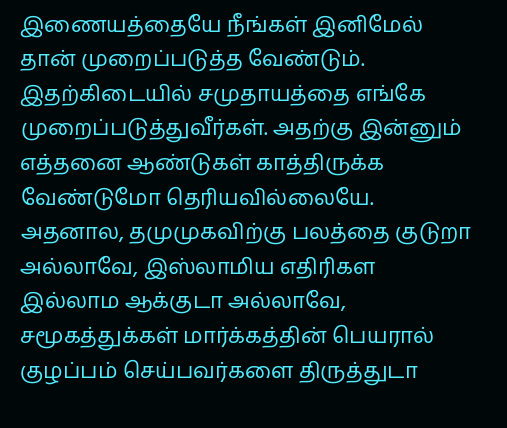இணையத்தையே நீங்கள் இனிமேல் தான் முறைப்படுத்த வேண்டும். இதற்கிடையில் சமுதாயத்தை எங்கே முறைப்படுத்துவீர்கள். அதற்கு இன்னும் எத்தனை ஆண்டுகள் காத்திருக்க வேண்டுமோ தெரியவில்லையே. அதனால, தமுமுகவிற்கு பலத்தை குடுறா அல்லாவே, இஸ்லாமிய எதிரிகள இல்லாம ஆக்குடா அல்லாவே, சமூகத்துக்கள் மார்க்கத்தின் பெயரால் குழப்பம் செய்பவர்களை திருத்துடா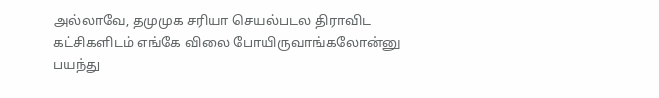அல்லாவே, தமுமுக சரியா செயல்படல திராவிட கட்சிகளிடம் எங்கே விலை போயிருவாங்கலோன்னு பயந்து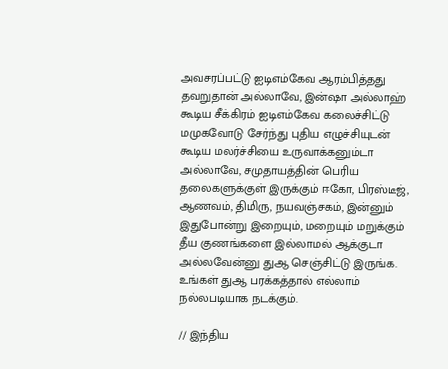அவசரப்பட்டு ஐடிஎம்கேவ ஆரம்பித்தது தவறுதான் அல்லாவே, இன்ஷா அல்லாஹ் கூடிய சீக்கிரம் ஐடிஎம்கேவ கலைச்சிட்டு மமுகவோடு சேர்ந்து புதிய எழுச்சியுடன் கூடிய மலர்ச்சியை உருவாக்கனும்டா அல்லாவே, சமுதாயத்தின் பெரிய தலைகளுக்குள் இருக்கும் ஈகோ, பிரஸ்டீஜ், ஆணவம், திமிரு, நயவஞ்சகம், இன்னும் இதுபோன்று இறையும், மறையும் மறுக்கும் தீய குணங்களை இல்லாமல் ஆக்குடா அல்லவேன்னு துஆ செஞ்சிட்டு இருங்க. உங்கள் துஆ பரக்கத்தால் எல்லாம் நல்லபடியாக நடக்கும்.

// இந்திய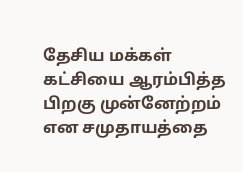தேசிய மக்கள் கட்சியை ஆரம்பித்த பிறகு முன்னேற்றம் என சமுதாயத்தை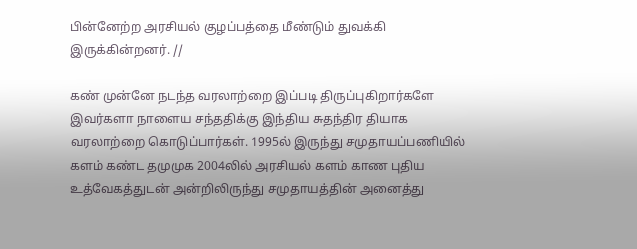பின்னேற்ற அரசியல் குழப்பத்தை மீண்டும் துவக்கி இருக்கின்றனர். //

கண் முன்னே நடந்த வரலாற்றை இப்படி திருப்புகிறார்களே இவர்களா நாளைய சந்ததிக்கு இந்திய சுதந்திர தியாக வரலாற்றை கொடுப்பார்கள். 1995ல் இருந்து சமுதாயப்பணியில் களம் கண்ட தமுமுக 2004லில் அரசியல் களம் காண புதிய உத்வேகத்துடன் அன்றிலிருந்து சமுதாயத்தின் அனைத்து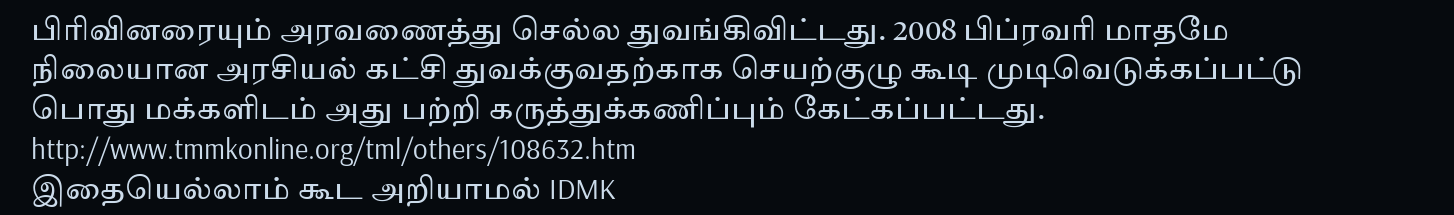பிரிவினரையும் அரவணைத்து செல்ல துவங்கிவிட்டது. 2008 பிப்ரவரி மாதமே நிலையான அரசியல் கட்சி துவக்குவதற்காக செயற்குழு கூடி முடிவெடுக்கப்பட்டு பொது மக்களிடம் அது பற்றி கருத்துக்கணிப்பும் கேட்கப்பட்டது. http://www.tmmkonline.org/tml/others/108632.htm
இதையெல்லாம் கூட அறியாமல் IDMK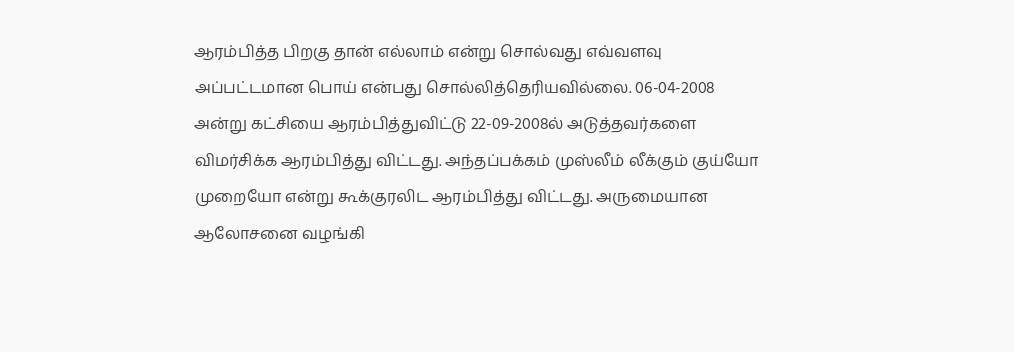ஆரம்பித்த பிறகு தான் எல்லாம் என்று சொல்வது எவ்வளவு அப்பட்டமான பொய் என்பது சொல்லித்தெரியவில்லை. 06-04-2008 அன்று கட்சியை ஆரம்பித்துவிட்டு 22-09-2008ல் அடுத்தவர்களை விமர்சிக்க ஆரம்பித்து விட்டது. அந்தப்பக்கம் முஸ்லீம் லீக்கும் குய்யோ முறையோ என்று கூக்குரலிட ஆரம்பித்து விட்டது. அருமையான ஆலோசனை வழங்கி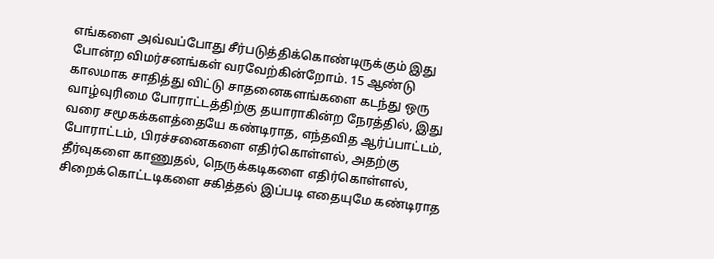எங்களை அவ்வப்போது சீர்படுத்திக்கொண்டிருக்கும் இது போன்ற விமர்சனங்கள் வரவேற்கின்றோம். 15 ஆண்டு காலமாக சாதித்து விட்டு சாதனைகளங்களை கடந்து ஒரு வாழ்வுரிமை போராட்டத்திற்கு தயாராகின்ற நேரத்தில், இது வரை சமூகக்களத்தையே கண்டிராத, எந்தவித ஆர்ப்பாட்டம், போராட்டம், பிரச்சனைகளை எதிர்கொள்ளல், அதற்கு தீர்வுகளை காணுதல், நெருக்கடிகளை எதிர்கொள்ளல், சிறைக்கொட்டடிகளை சகித்தல் இப்படி எதையுமே கண்டிராத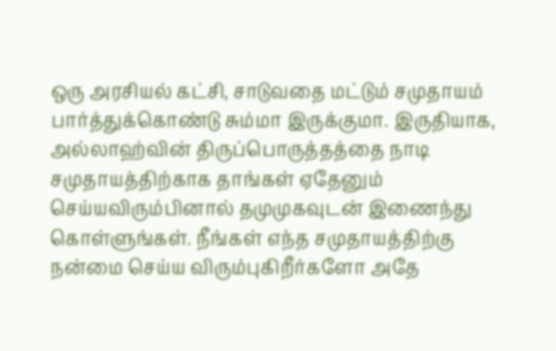ஒரு அரசியல் கட்சி, சாடுவதை மட்டும் சமுதாயம் பார்த்துக்கொண்டு சும்மா இருக்குமா. இருதியாக, அல்லாஹ்வின் திருப்பொருத்தத்தை நாடி சமுதாயத்திற்காக தாங்கள் ஏதேனும் செய்யவிரும்பினால் தமுமுகவுடன் இணைந்து கொள்ளுங்கள். நீங்கள் எந்த சமுதாயத்திற்கு நன்மை செய்ய விரும்புகிறீர்களோ அதே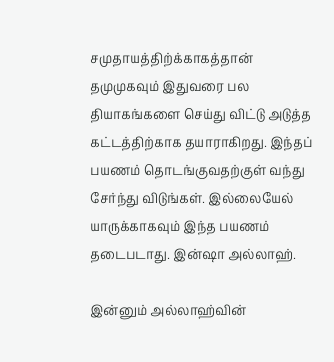சமுதாயத்திற்க்காகத்தான் தமுமுகவும் இதுவரை பல தியாகங்களை செய்து விட்டு அடுத்த கட்டத்திற்காக தயாராகிறது. இந்தப் பயணம் தொடங்குவதற்குள் வந்து சேர்ந்து விடுங்கள். இல்லையேல் யாருக்காகவும் இந்த பயணம் தடைபடாது. இன்ஷா அல்லாஹ்.

இன்னும் அல்லாஹ்வின்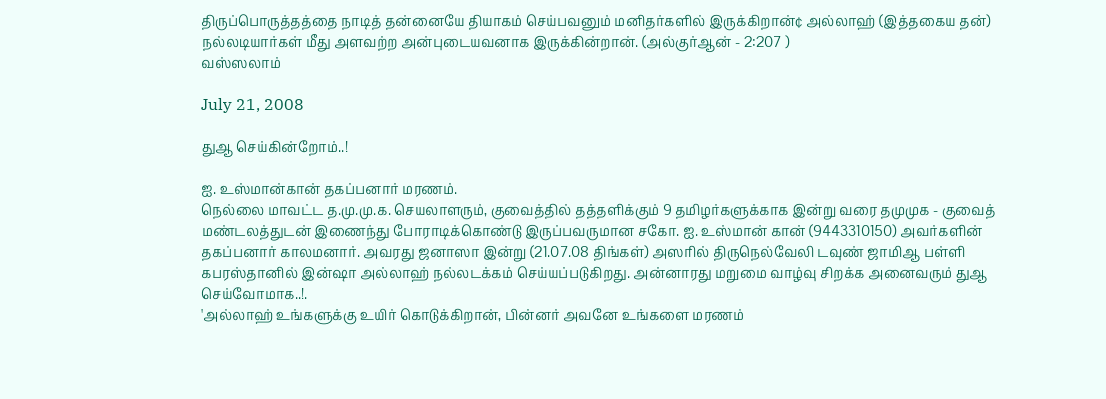திருப்பொருத்தத்தை நாடித் தன்னையே தியாகம் செய்பவனும் மனிதர்களில் இருக்கிறான்¢ அல்லாஹ் (இத்தகைய தன்) நல்லடியார்கள் மீது அளவற்ற அன்புடையவனாக இருக்கின்றான். (அல்குர்ஆன் - 2:207 )
வஸ்ஸலாம்

July 21, 2008

துஆ செய்கின்றோம்..!

ஐ. உஸ்மான்கான் தகப்பனார் மரணம்.
நெல்லை மாவட்ட த.மு.மு.க. செயலாளரும், குவைத்தில் தத்தளிக்கும் 9 தமிழர்களுக்காக இன்று வரை தமுமுக - குவைத் மண்டலத்துடன் இணைந்து போராடிக்கொண்டு இருப்பவருமான சகோ. ஐ. உஸ்மான் கான் (9443310150) அவர்களின் தகப்பனார் காலமனார். அவரது ஜனாஸா இன்று (21.07.08 திங்கள்) அஸரில் திருநெல்வேலி டவுண் ஜாமிஆ பள்ளி கபரஸ்தானில் இன்ஷா அல்லாஹ் நல்லடக்கம் செய்யப்படுகிறது. அன்னாரது மறுமை வாழ்வு சிறக்க அனைவரும் துஆ செய்வோமாக..!.
'அல்லாஹ் உங்களுக்கு உயிர் கொடுக்கிறான், பின்னர் அவனே உங்களை மரணம்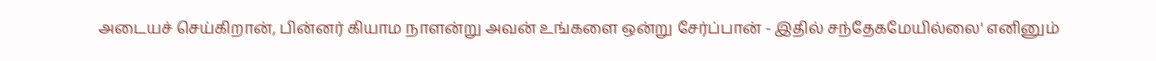அடையச் செய்கிறான், பின்னர் கியாம நாளன்று அவன் உங்களை ஒன்று சேர்ப்பான் - இதில் சந்தேகமேயில்லை' எனினும்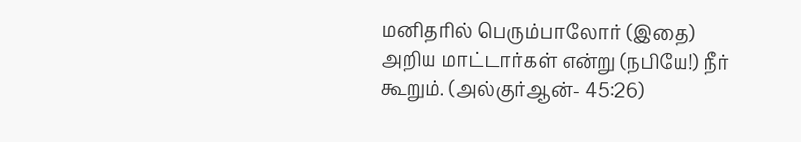மனிதரில் பெரும்பாலோர் (இதை) அறிய மாட்டார்கள் என்று (நபியே!) நீர் கூறும். (அல்குர்ஆன்- 45:26)